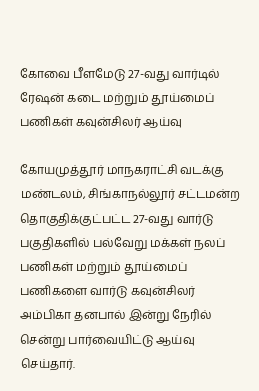கோவை பீளமேடு 27-வது வார்டில் ரேஷன் கடை மற்றும் தூய்மைப் பணிகள் கவுன்சிலர் ஆய்வு

கோயமுத்தூர் மாநகராட்சி வடக்கு மண்டலம், சிங்காநல்லூர் சட்டமன்ற தொகுதிக்குட்பட்ட 27-வது வார்டு பகுதிகளில் பல்வேறு மக்கள் நலப் பணிகள் மற்றும் தூய்மைப் பணிகளை வார்டு கவுன்சிலர் அம்பிகா தனபால் இன்று நேரில் சென்று பார்வையிட்டு ஆய்வு செய்தார்.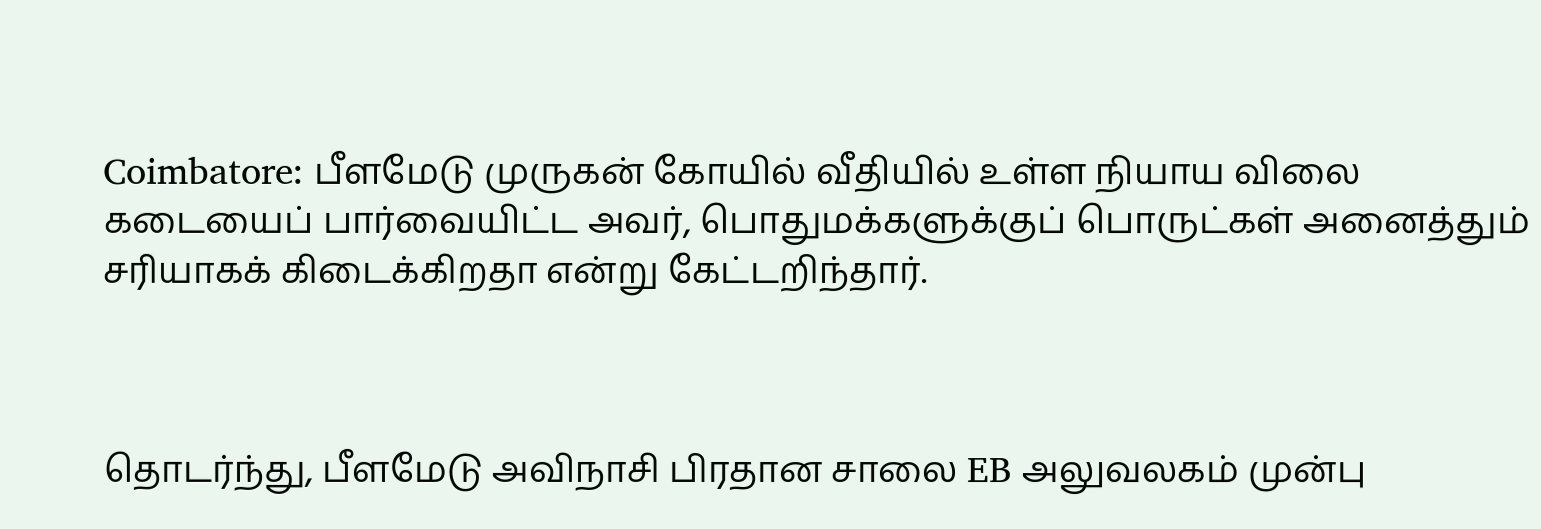Coimbatore: பீளமேடு முருகன் கோயில் வீதியில் உள்ள நியாய விலை கடையைப் பார்வையிட்ட அவர், பொதுமக்களுக்குப் பொருட்கள் அனைத்தும் சரியாகக் கிடைக்கிறதா என்று கேட்டறிந்தார்.



தொடர்ந்து, பீளமேடு அவிநாசி பிரதான சாலை EB அலுவலகம் முன்பு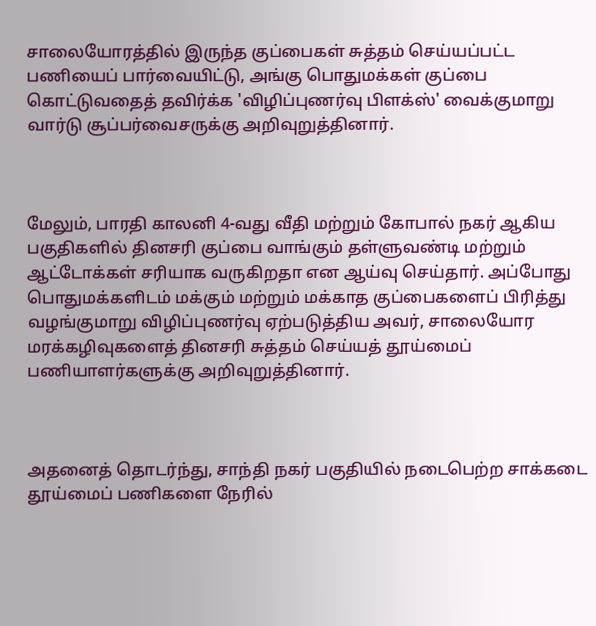சாலையோரத்தில் இருந்த குப்பைகள் சுத்தம் செய்யப்பட்ட பணியைப் பார்வையிட்டு, அங்கு பொதுமக்கள் குப்பை கொட்டுவதைத் தவிர்க்க 'விழிப்புணர்வு பிளக்ஸ்' வைக்குமாறு வார்டு சூப்பர்வைசருக்கு அறிவுறுத்தினார்.



மேலும், பாரதி காலனி 4-வது வீதி மற்றும் கோபால் நகர் ஆகிய பகுதிகளில் தினசரி குப்பை வாங்கும் தள்ளுவண்டி மற்றும் ஆட்டோக்கள் சரியாக வருகிறதா என ஆய்வு செய்தார். அப்போது பொதுமக்களிடம் மக்கும் மற்றும் மக்காத குப்பைகளைப் பிரித்து வழங்குமாறு விழிப்புணர்வு ஏற்படுத்திய அவர், சாலையோர மரக்கழிவுகளைத் தினசரி சுத்தம் செய்யத் தூய்மைப் பணியாளர்களுக்கு அறிவுறுத்தினார்.



அதனைத் தொடர்ந்து, சாந்தி நகர் பகுதியில் நடைபெற்ற சாக்கடை தூய்மைப் பணிகளை நேரில்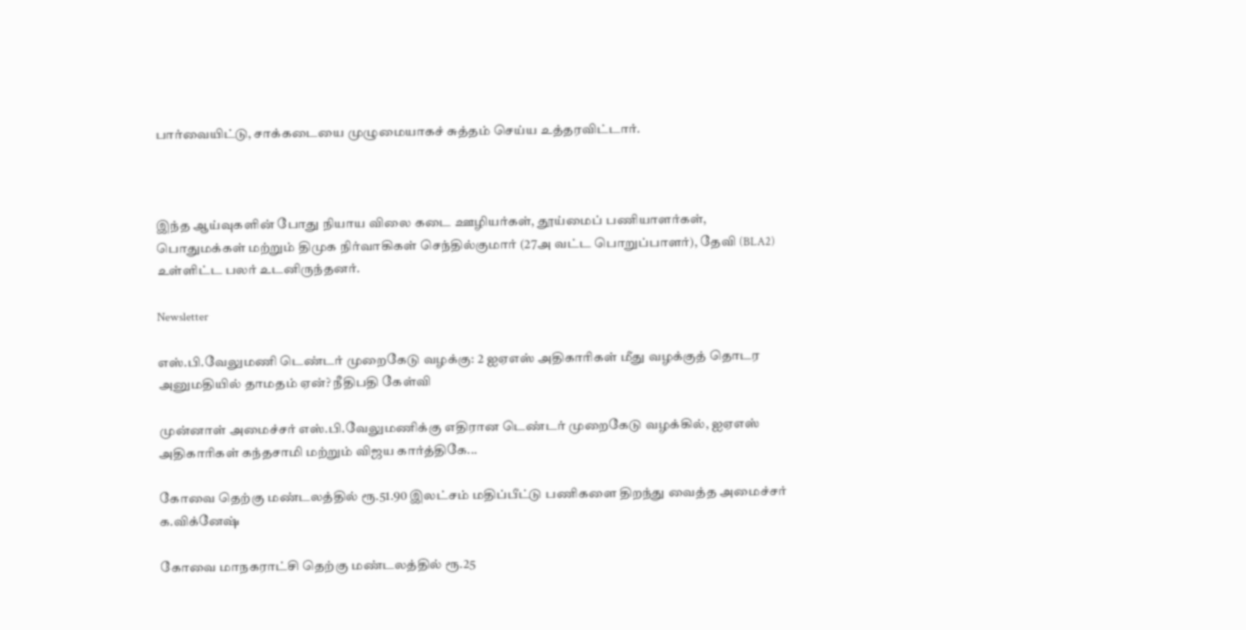பார்வையிட்டு, சாக்கடையை முழுமையாகச் சுத்தம் செய்ய உத்தரவிட்டார்.



இந்த ஆய்வுகளின் போது நியாய விலை கடை ஊழியர்கள், தூய்மைப் பணியாளர்கள், பொதுமக்கள் மற்றும் திமுக நிர்வாகிகள் செந்தில்குமார் (27அ வட்ட பொறுப்பாளர்), தேவி (BLA2) உள்ளிட்ட பலர் உடனிருந்தனர்.

Newsletter

எஸ்.பி.வேலுமணி டெண்டர் முறைகேடு வழக்கு: 2 ஐஏஎஸ் அதிகாரிகள் மீது வழக்குத் தொடர அனுமதியில் தாமதம் ஏன்? நீதிபதி கேள்வி

முன்னாள் அமைச்சர் எஸ்.பி.வேலுமணிக்கு எதிரான டெண்டர் முறைகேடு வழக்கில், ஐஏஎஸ் அதிகாரிகள் கந்தசாமி மற்றும் விஜய கார்த்திகே...

கோவை தெற்கு மண்டலத்தில் ரூ.51.90 இலட்சம் மதிப்பீட்டு பணிகளை திறந்து வைத்த அமைச்சர் க.விக்னேஷ்

கோவை மாநகராட்சி தெற்கு மண்டலத்தில் ரூ.25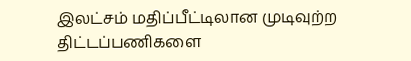இலட்சம் மதிப்பீட்டிலான முடிவுற்ற திட்டப்பணிகளை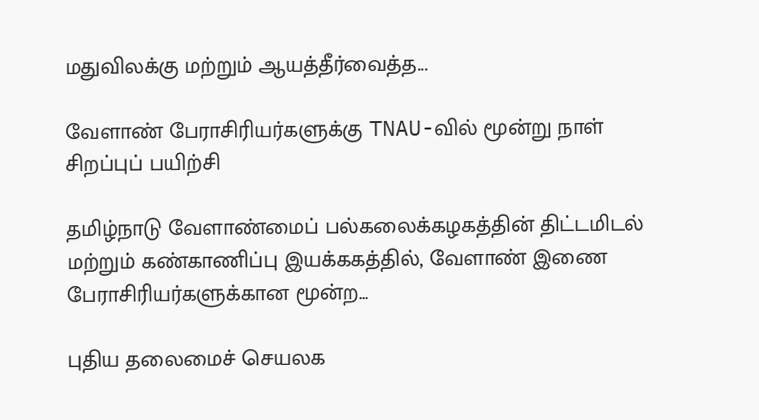மதுவிலக்கு மற்றும் ஆயத்தீர்வைத்த...

வேளாண் பேராசிரியர்களுக்கு TNAU-வில் மூன்று நாள் சிறப்புப் பயிற்சி

தமிழ்நாடு வேளாண்மைப் பல்கலைக்கழகத்தின் திட்டமிடல் மற்றும் கண்காணிப்பு இயக்ககத்தில், வேளாண் இணை பேராசிரியர்களுக்கான மூன்ற...

புதிய தலைமைச் செயலக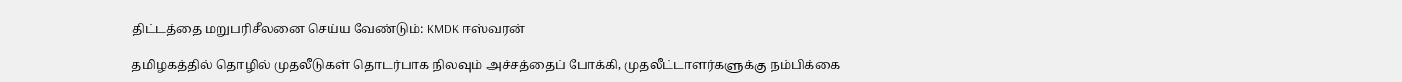திட்டத்தை மறுபரிசீலனை செய்ய வேண்டும்: KMDK ஈஸ்வரன்

தமிழகத்தில் தொழில் முதலீடுகள் தொடர்பாக நிலவும் அச்சத்தைப் போக்கி, முதலீட்டாளர்களுக்கு நம்பிக்கை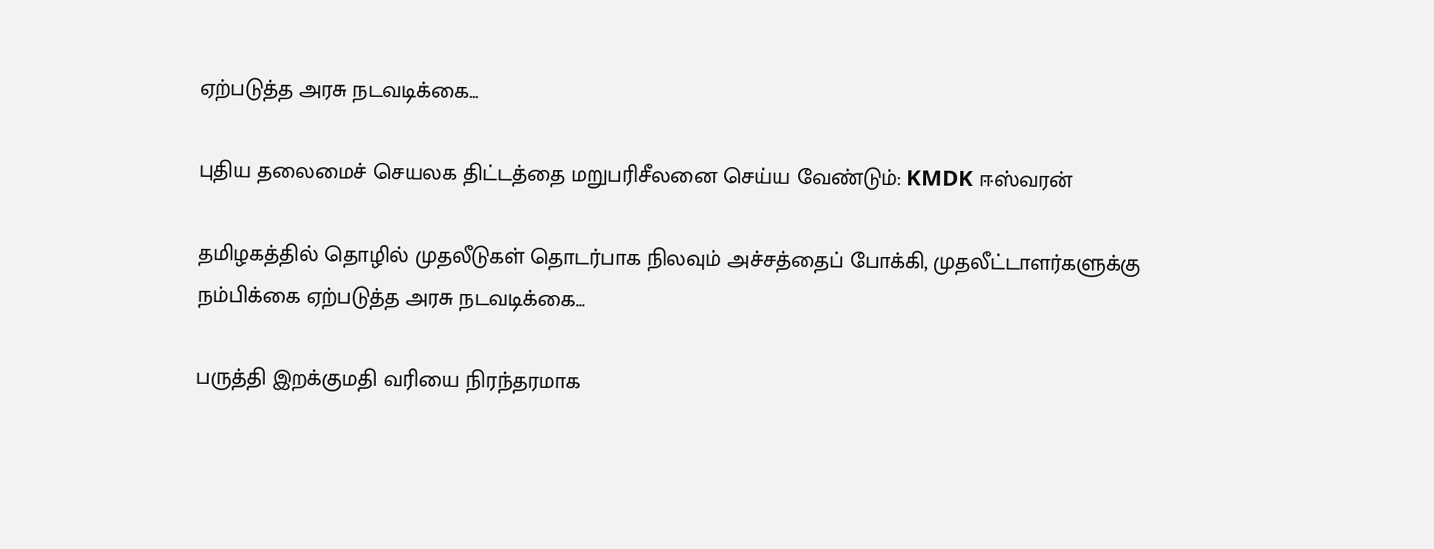ஏற்படுத்த அரசு நடவடிக்கை...

புதிய தலைமைச் செயலக திட்டத்தை மறுபரிசீலனை செய்ய வேண்டும்: KMDK ஈஸ்வரன்

தமிழகத்தில் தொழில் முதலீடுகள் தொடர்பாக நிலவும் அச்சத்தைப் போக்கி, முதலீட்டாளர்களுக்கு நம்பிக்கை ஏற்படுத்த அரசு நடவடிக்கை...

பருத்தி இறக்குமதி வரியை நிரந்தரமாக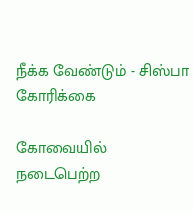நீக்க வேண்டும் - சிஸ்பா கோரிக்கை

கோவையில் நடைபெற்ற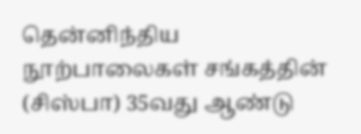தென்னிந்திய நூற்பாலைகள் சங்கத்தின் (சிஸ்பா) 35வது ஆண்டு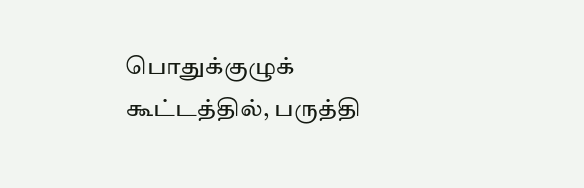பொதுக்குழுக் கூட்டத்தில், பருத்தி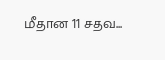மீதான 11 சதவ...